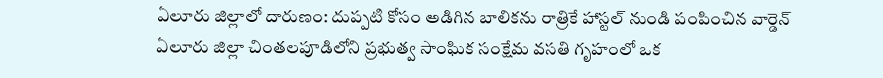ఏలూరు జిల్లాలో దారుణం: దుప్పటి కోసం అడిగిన బాలికను రాత్రికే హాస్టల్ నుండి పంపించిన వార్డెన్
ఏలూరు జిల్లా చింతలపూడిలోని ప్రభుత్వ సాంఘిక సంక్షేమ వసతి గృహంలో ఒక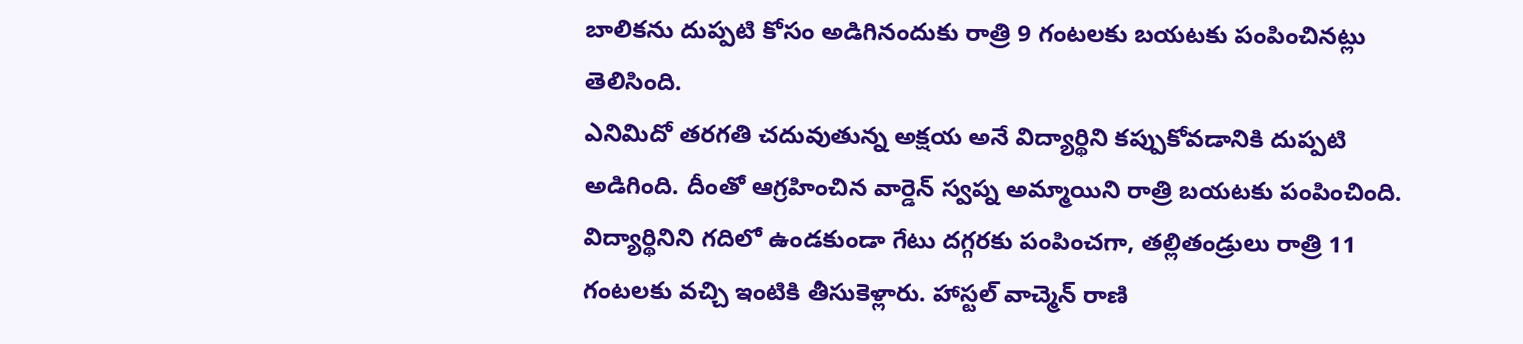బాలికను దుప్పటి కోసం అడిగినందుకు రాత్రి 9 గంటలకు బయటకు పంపించినట్లు తెలిసింది.
ఎనిమిదో తరగతి చదువుతున్న అక్షయ అనే విద్యార్థిని కప్పుకోవడానికి దుప్పటి అడిగింది. దీంతో ఆగ్రహించిన వార్డెన్ స్వప్న అమ్మాయిని రాత్రి బయటకు పంపించింది.
విద్యార్థినిని గదిలో ఉండకుండా గేటు దగ్గరకు పంపించగా, తల్లితండ్రులు రాత్రి 11 గంటలకు వచ్చి ఇంటికి తీసుకెళ్లారు. హాస్టల్ వాచ్మెన్ రాణి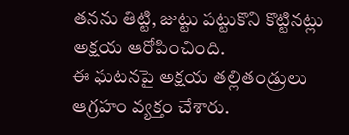తనను తిట్టి, జుట్టు పట్టుకొని కొట్టినట్లు అక్షయ ఆరోపించింది.
ఈ ఘటనపై అక్షయ తల్లితండ్రులు ఆగ్రహం వ్యక్తం చేశారు.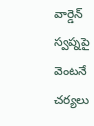వార్డెన్ స్వప్నపై వెంటనే చర్యలు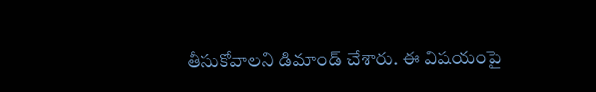తీసుకోవాలని డిమాండ్ చేశారు. ఈ విషయంపై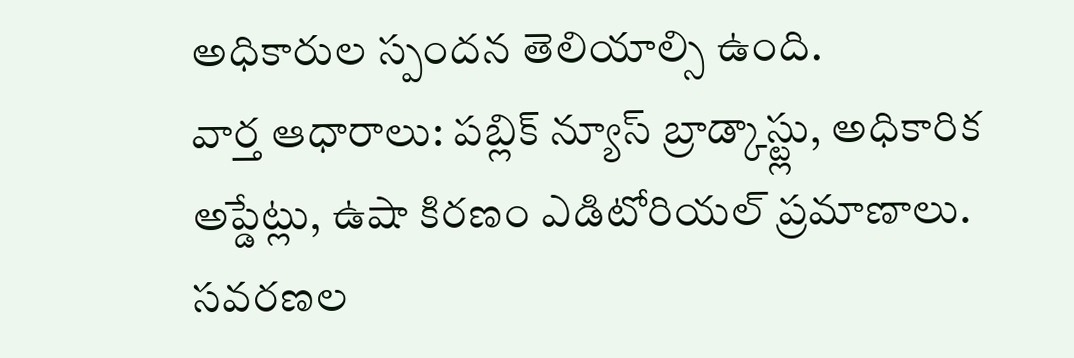అధికారుల స్పందన తెలియాల్సి ఉంది.
వార్త ఆధారాలు: పబ్లిక్ న్యూస్ బ్రాడ్కాస్ట్లు, అధికారిక అప్డేట్లు, ఉషా కిరణం ఎడిటోరియల్ ప్రమాణాలు.
సవరణల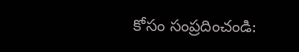కోసం సంప్రదించండి: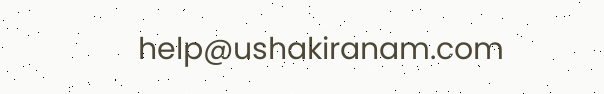help@ushakiranam.com